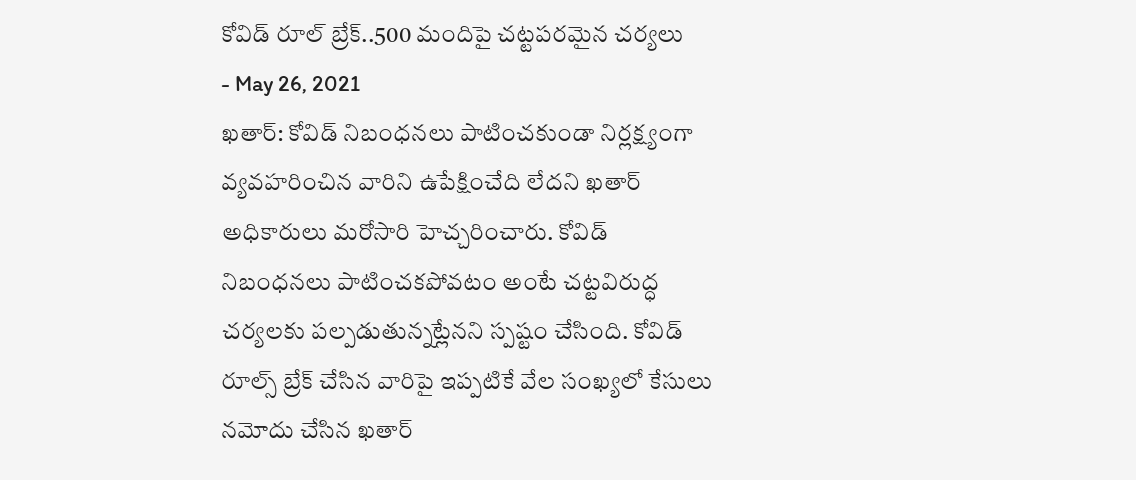కోవిడ్ రూల్ బ్రేక్..500 మందిపై చట్టపరమైన చర్యలు
- May 26, 2021
ఖతార్: కోవిడ్ నిబంధనలు పాటించకుండా నిర్లక్ష్యంగా వ్యవహరించిన వారిని ఉపేక్షించేది లేదని ఖతార్ అధికారులు మరోసారి హెచ్చరించారు. కోవిడ్ నిబంధనలు పాటించకపోవటం అంటే చట్టవిరుద్ధ చర్యలకు పల్పడుతున్నట్లేనని స్పష్టం చేసింది. కోవిడ్ రూల్స్ బ్రేక్ చేసిన వారిపై ఇప్పటికే వేల సంఖ్యలో కేసులు నమోదు చేసిన ఖతార్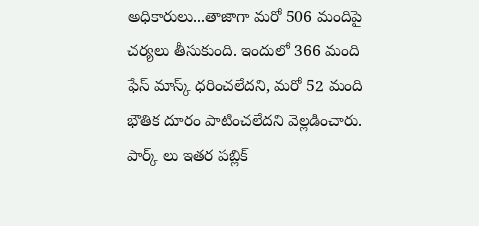అధికారులు...తాజాగా మరో 506 మందిపై చర్యలు తీసుకుంది. ఇందులో 366 మంది ఫేస్ మాస్క్ ధరించలేదని, మరో 52 మంది భౌతిక దూరం పాటించలేదని వెల్లడించారు. పార్క్ లు ఇతర పబ్లిక్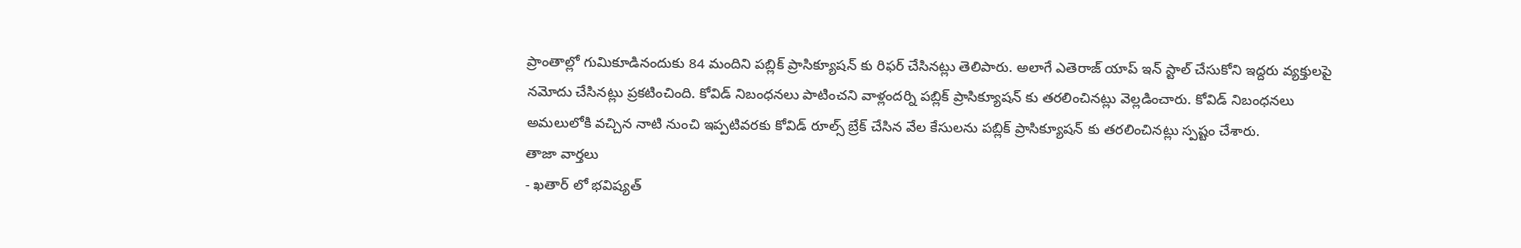ప్రాంతాల్లో గుమికూడినందుకు 84 మందిని పబ్లిక్ ప్రాసిక్యూషన్ కు రిఫర్ చేసినట్లు తెలిపారు. అలాగే ఎతెరాజ్ యాప్ ఇన్ స్టాల్ చేసుకోని ఇద్దరు వ్యక్తులపై నమోదు చేసినట్లు ప్రకటించింది. కోవిడ్ నిబంధనలు పాటించని వాళ్లందర్ని పబ్లిక్ ప్రాసిక్యూషన్ కు తరలించినట్లు వెల్లడించారు. కోవిడ్ నిబంధనలు అమలులోకి వచ్చిన నాటి నుంచి ఇప్పటివరకు కోవిడ్ రూల్స్ బ్రేక్ చేసిన వేల కేసులను పబ్లిక్ ప్రాసిక్యూషన్ కు తరలించినట్లు స్పష్టం చేశారు.
తాజా వార్తలు
- ఖతార్ లో భవిష్యత్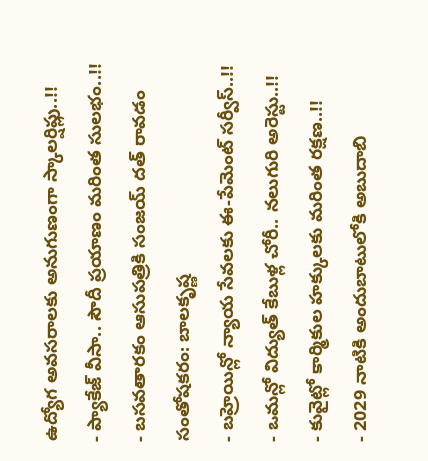ఉద్యోగ అవసరాలకు అనుగుణంగా స్కాలర్షిప్లు..!!
- ప్యాకేజ్ వీసా.. సౌదీ ప్రయాణం మరింత సులభం..!!
- బసవతారకం ఆసుపత్రికి సంజయ్ దత్ రావడం సంతోషకరం: బాలకృష్ణ
- బహ్రెయిన్లో న్యాయ సేవలకు ఈ-పేమెంట్ సర్వీస్..!!
- ఒమన్లో విద్యుత్ కేబుళ్ల చోరీ.. నలుగురి అరెస్టు..!!
- కువైట్లో కార్మికుల హక్కులకు మరింత రక్షణ..!!
- 2029 నాటికి అందుబాటులోకి అబుదాబి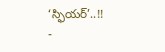‘స్ఫియర్’..!!
-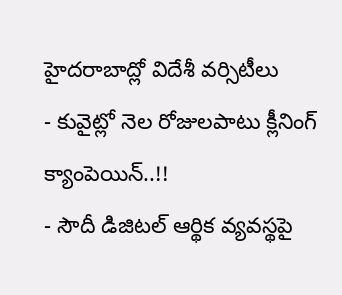హైదరాబాద్లో విదేశీ వర్సిటీలు
- కువైట్లో నెల రోజులపాటు క్లీనింగ్ క్యాంపెయిన్..!!
- సౌదీ డిజిటల్ ఆర్థిక వ్యవస్థపై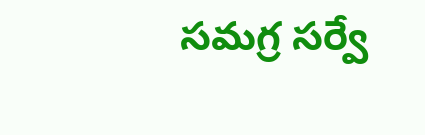సమగ్ర సర్వే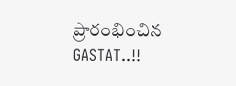ప్రారంభించిన GASTAT..!!